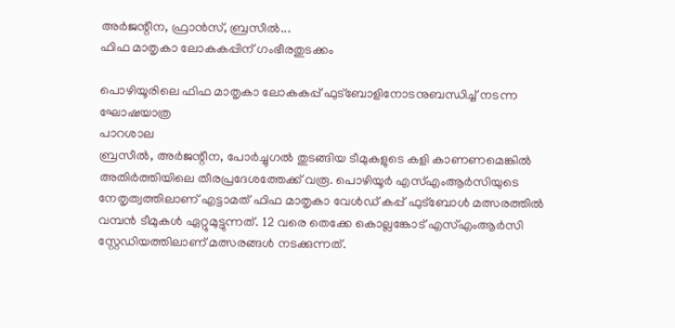അർജന്റീന, ഫ്രാൻസ്, ബ്രസീൽ...
ഫിഫ മാതൃകാ ലോകകപ്പിന് ഗംഭീരതുടക്കം

പൊഴിയൂരിലെ ഫിഫ മാതൃകാ ലോകകപ്പ് ഫുട്ബോളിനോടനുബന്ധിച്ച് നടന്ന ഘോഷയാത്ര
പാറശാല
ബ്രസീൽ, അർജന്റീന, പോർച്ചുഗൽ തുടങ്ങിയ ടീമുകളുടെ കളി കാണണമെങ്കിൽ അതിർത്തിയിലെ തീരപ്രദേശത്തേക്ക് വരൂ. പൊഴിയൂർ എസ്എംആർസിയുടെ നേതൃത്വത്തിലാണ് എട്ടാമത് ഫിഫ മാതൃകാ വേൾഡ് കപ്പ് ഫുട്ബോൾ മത്സരത്തിൽ വമ്പൻ ടീമുകൾ ഏറ്റുമുട്ടുന്നത്. 12 വരെ തെക്കേ കൊല്ലങ്കോട് എസ്എംആർസി സ്റ്റേഡിയത്തിലാണ് മത്സരങ്ങൾ നടക്കുന്നത്.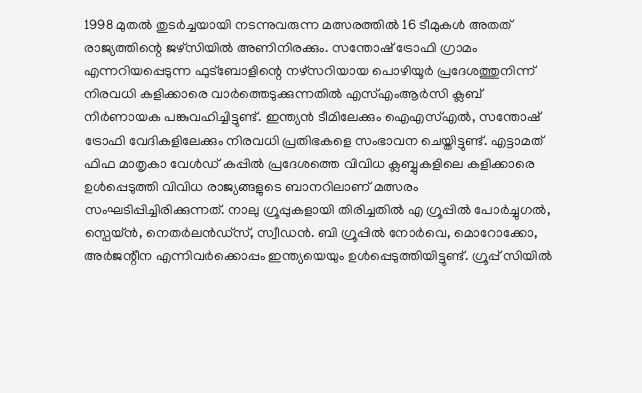1998 മുതൽ തുടർച്ചയായി നടന്നുവരുന്ന മത്സരത്തിൽ 16 ടീമുകൾ അതത് രാജ്യത്തിന്റെ ജഴ്സിയിൽ അണിനിരക്കും. സന്തോഷ് ട്രോഫി ഗ്രാമം എന്നറിയപ്പെടുന്ന ഫുട്ബോളിന്റെ നഴ്സറിയായ പൊഴിയൂർ പ്രദേശത്തുനിന്ന് നിരവധി കളിക്കാരെ വാർത്തെടുക്കുന്നതിൽ എസ്എംആർസി ക്ലബ് നിർണായക പങ്കുവഹിച്ചിട്ടുണ്ട്. ഇന്ത്യൻ ടീമിലേക്കും ഐഎസ്എൽ, സന്തോഷ് ട്രോഫി വേദികളിലേക്കും നിരവധി പ്രതിഭകളെ സംഭാവന ചെയ്തിട്ടുണ്ട്. എട്ടാമത് ഫിഫ മാതൃകാ വേൾഡ് കപ്പിൽ പ്രദേശത്തെ വിവിധ ക്ലബ്ബുകളിലെ കളിക്കാരെ ഉൾപ്പെടുത്തി വിവിധ രാജ്യങ്ങളുടെ ബാനറിലാണ് മത്സരം സംഘടിപ്പിച്ചിരിക്കുന്നത്. നാലു ഗ്രൂപ്പുകളായി തിരിച്ചതിൽ എ ഗ്രൂപ്പിൽ പോർച്ചുഗൽ, സ്പെയ്ൻ, നെതർലൻഡ്സ്, സ്വീഡൻ. ബി ഗ്രൂപ്പിൽ നോർവെ, മൊറോക്കോ, അർജന്റീന എന്നിവർക്കൊപ്പം ഇന്ത്യയെയും ഉൾപ്പെടുത്തിയിട്ടുണ്ട്. ഗ്രൂപ്പ് സിയിൽ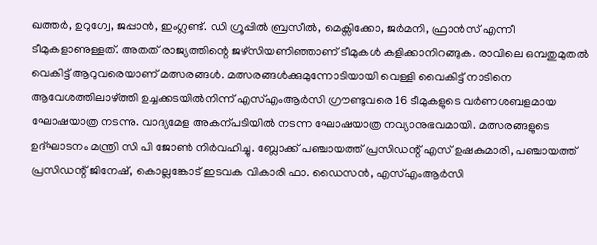ഖത്തർ, ഉറുഗ്വേ, ജപ്പാൻ, ഇംഗ്ലണ്ട്. ഡി ഗ്രൂപ്പിൽ ബ്രസീൽ, മെക്സിക്കോ, ജർമനി, ഫ്രാൻസ് എന്നീ ടീമുകളാണുള്ളത്. അതത് രാജ്യത്തിന്റെ ജഴ്സിയണിഞ്ഞാണ് ടീമുകൾ കളിക്കാനിറങ്ങുക. രാവിലെ ഒമ്പതുമുതൽ വെകിട്ട് ആറുവരെയാണ് മത്സരങ്ങൾ. മത്സരങ്ങൾക്കുമുന്നോടിയായി വെള്ളി വൈകിട്ട് നാടിനെ ആവേശത്തിലാഴ്ത്തി ഉച്ചക്കടയിൽനിന്ന് എസ്എംആർസി ഗ്രൗണ്ടുവരെ 16 ടീമുകളുടെ വർണശബളമായ ഘോഷയാത്ര നടന്നു. വാദ്യമേള അകന്പടിയിൽ നടന്ന ഘോഷയാത്ര നവ്യാനുഭവമായി. മത്സരങ്ങളുടെ ഉദ്ഘാടനം മന്ത്രി സി പി ജോൺ നിർവഹിച്ചു. ബ്ലോക്ക് പഞ്ചായത്ത് പ്രസിഡന്റ് എസ് ഉഷകുമാരി, പഞ്ചായത്ത് പ്രസിഡന്റ് ജിനേഷ്, കൊല്ലങ്കോട് ഇടവക വികാരി ഫാ. ഡൈസൻ, എസ്എംആർസി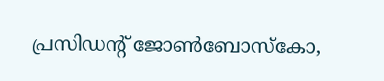പ്രസിഡന്റ് ജോൺബോസ്കോ,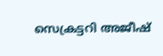സെക്രട്ടറി അജീഷ്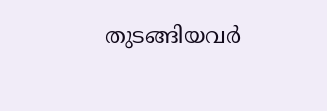തുടങ്ങിയവർ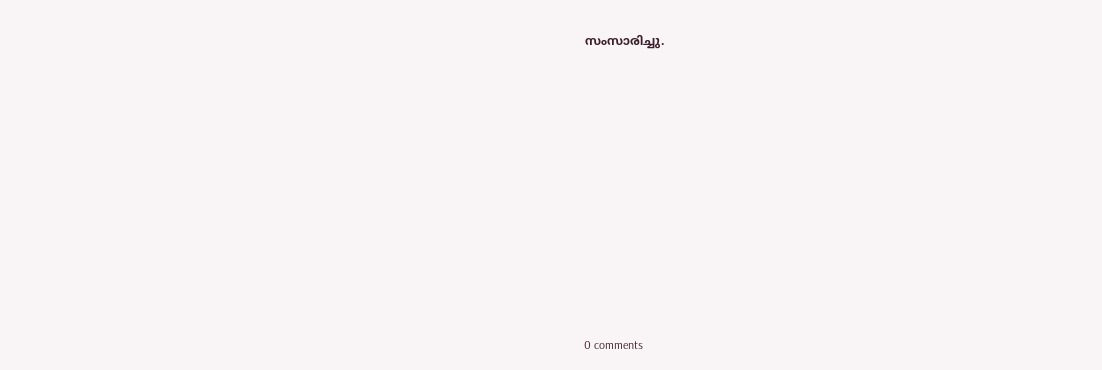സംസാരിച്ചു.











0 comments